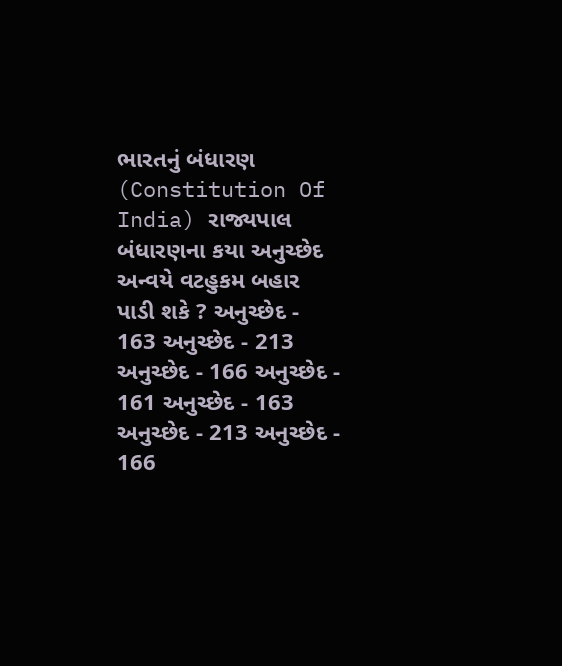ભારતનું બંધારણ (Constitution Of India) રાજ્યપાલ બંધારણના કયા અનુચ્છેદ અન્વયે વટહુકમ બહાર પાડી શકે ? અનુચ્છેદ - 163 અનુચ્છેદ - 213 અનુચ્છેદ - 166 અનુચ્છેદ - 161 અનુચ્છેદ - 163 અનુચ્છેદ - 213 અનુચ્છેદ - 166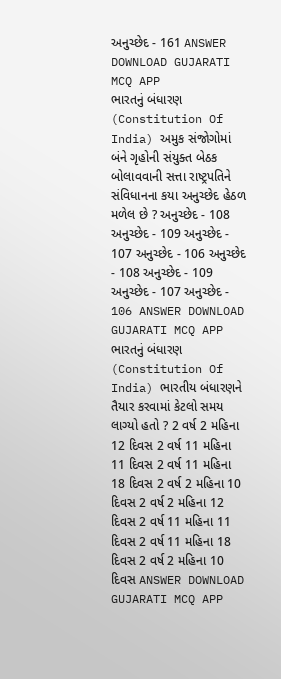અનુચ્છેદ - 161 ANSWER DOWNLOAD GUJARATI MCQ APP
ભારતનું બંધારણ (Constitution Of India) અમુક સંજોગોમાં બંને ગૃહોની સંયુક્ત બેઠક બોલાવવાની સત્તા રાષ્ટ્રપતિને સંવિધાનના કયા અનુચ્છેદ હેઠળ મળેલ છે ? અનુચ્છેદ - 108 અનુચ્છેદ - 109 અનુચ્છેદ - 107 અનુચ્છેદ - 106 અનુચ્છેદ - 108 અનુચ્છેદ - 109 અનુચ્છેદ - 107 અનુચ્છેદ - 106 ANSWER DOWNLOAD GUJARATI MCQ APP
ભારતનું બંધારણ (Constitution Of India) ભારતીય બંધારણને તૈયાર કરવામાં કેટલો સમય લાગ્યો હતો ? 2 વર્ષ 2 મહિના 12 દિવસ 2 વર્ષ 11 મહિના 11 દિવસ 2 વર્ષ 11 મહિના 18 દિવસ 2 વર્ષ 2 મહિના 10 દિવસ 2 વર્ષ 2 મહિના 12 દિવસ 2 વર્ષ 11 મહિના 11 દિવસ 2 વર્ષ 11 મહિના 18 દિવસ 2 વર્ષ 2 મહિના 10 દિવસ ANSWER DOWNLOAD GUJARATI MCQ APP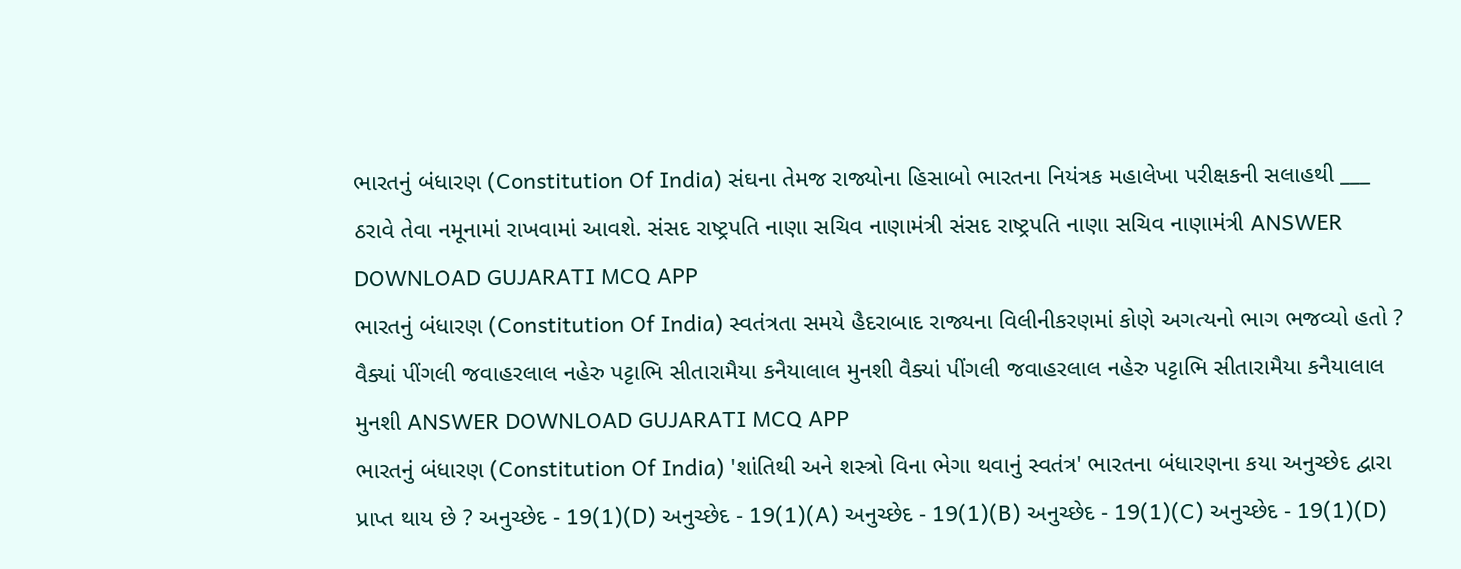ભારતનું બંધારણ (Constitution Of India) સંઘના તેમજ રાજ્યોના હિસાબો ભારતના નિયંત્રક મહાલેખા પરીક્ષકની સલાહથી ___ ઠરાવે તેવા નમૂનામાં રાખવામાં આવશે. સંસદ રાષ્ટ્રપતિ નાણા સચિવ નાણામંત્રી સંસદ રાષ્ટ્રપતિ નાણા સચિવ નાણામંત્રી ANSWER DOWNLOAD GUJARATI MCQ APP
ભારતનું બંધારણ (Constitution Of India) સ્વતંત્રતા સમયે હૈદરાબાદ રાજ્યના વિલીનીકરણમાં કોણે અગત્યનો ભાગ ભજવ્યો હતો ? વૈક્યાં પીંગલી જવાહરલાલ નહેરુ પટ્ટાભિ સીતારામૈયા કનૈયાલાલ મુનશી વૈક્યાં પીંગલી જવાહરલાલ નહેરુ પટ્ટાભિ સીતારામૈયા કનૈયાલાલ મુનશી ANSWER DOWNLOAD GUJARATI MCQ APP
ભારતનું બંધારણ (Constitution Of India) 'શાંતિથી અને શસ્ત્રો વિના ભેગા થવાનું સ્વતંત્ર' ભારતના બંધારણના કયા અનુચ્છેદ દ્વારા પ્રાપ્ત થાય છે ? અનુચ્છેદ - 19(1)(D) અનુચ્છેદ - 19(1)(A) અનુચ્છેદ - 19(1)(B) અનુચ્છેદ - 19(1)(C) અનુચ્છેદ - 19(1)(D)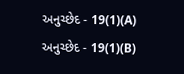અનુચ્છેદ - 19(1)(A) અનુચ્છેદ - 19(1)(B)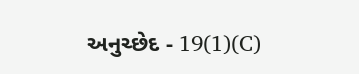અનુચ્છેદ - 19(1)(C)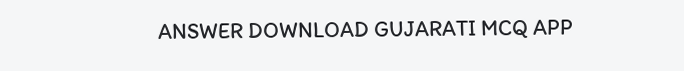ANSWER DOWNLOAD GUJARATI MCQ APP